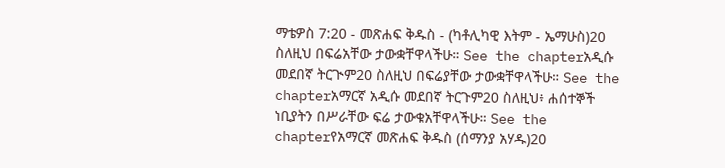ማቴዎስ 7:20 - መጽሐፍ ቅዱስ - (ካቶሊካዊ እትም - ኤማሁስ)20 ስለዚህ በፍሬአቸው ታውቋቸዋላችሁ። See the chapterአዲሱ መደበኛ ትርጒም20 ስለዚህ በፍሬያቸው ታውቋቸዋላችሁ። See the chapterአማርኛ አዲሱ መደበኛ ትርጉም20 ስለዚህ፥ ሐሰተኞች ነቢያትን በሥራቸው ፍሬ ታውቁአቸዋላችሁ። See the chapterየአማርኛ መጽሐፍ ቅዱስ (ሰማንያ አሃዱ)20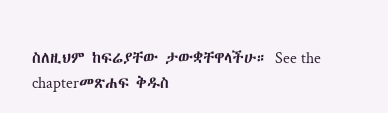ስለዚህም ከፍሬያቸው ታውቋቸዋላችሁ። See the chapterመጽሐፍ ቅዱስ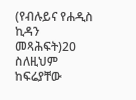(የብሉይና የሐዲስ ኪዳን መጻሕፍት)20 ስለዚህም ከፍሬያቸው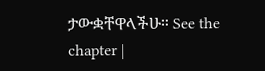ታውቋቸዋላችሁ። See the chapter |